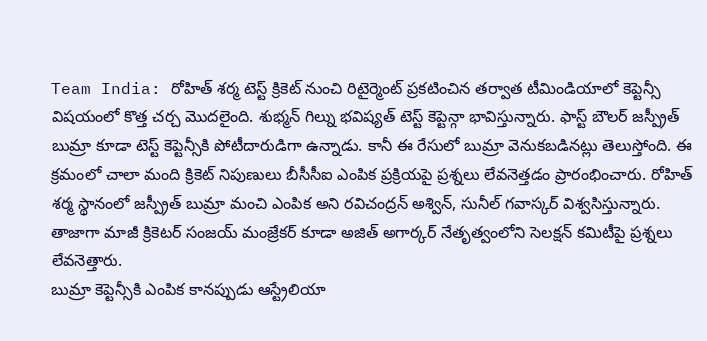Team India: రోహిత్ శర్మ టెస్ట్ క్రికెట్ నుంచి రిటైర్మెంట్ ప్రకటించిన తర్వాత టీమిండియాలో కెప్టెన్సీ విషయంలో కొత్త చర్చ మొదలైంది. శుభ్మన్ గిల్ను భవిష్యత్ టెస్ట్ కెప్టెన్గా భావిస్తున్నారు. ఫాస్ట్ బౌలర్ జస్ప్రీత్ బుమ్రా కూడా టెస్ట్ కెప్టెన్సీకి పోటీదారుడిగా ఉన్నాడు. కానీ ఈ రేసులో బుమ్రా వెనుకబడినట్లు తెలుస్తోంది. ఈ క్రమంలో చాలా మంది క్రికెట్ నిపుణులు బీసీసీఐ ఎంపిక ప్రక్రియపై ప్రశ్నలు లేవనెత్తడం ప్రారంభించారు. రోహిత్ శర్మ స్థానంలో జస్ప్రీత్ బుమ్రా మంచి ఎంపిక అని రవిచంద్రన్ అశ్విన్, సునీల్ గవాస్కర్ విశ్వసిస్తున్నారు. తాజాగా మాజీ క్రికెటర్ సంజయ్ మంజ్రేకర్ కూడా అజిత్ అగార్కర్ నేతృత్వంలోని సెలక్షన్ కమిటీపై ప్రశ్నలు లేవనెత్తారు.
బుమ్రా కెప్టెన్సీకి ఎంపిక కానప్పుడు ఆస్ట్రేలియా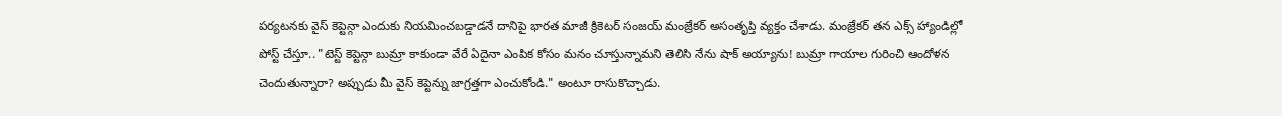పర్యటనకు వైస్ కెప్టెన్గా ఎందుకు నియమించబడ్డాడనే దానిపై భారత మాజీ క్రికెటర్ సంజయ్ మంజ్రేకర్ అసంతృప్తి వ్యక్తం చేశాడు. మంజ్రేకర్ తన ఎక్స్ హ్యాండిల్లో పోస్ట్ చేస్తూ.. "టెస్ట్ కెప్టెన్గా బుమ్రా కాకుండా వేరే ఏదైనా ఎంపిక కోసం మనం చూస్తున్నామని తెలిసి నేను షాక్ అయ్యాను! బుమ్రా గాయాల గురించి ఆందోళన చెందుతున్నారా? అప్పుడు మీ వైస్ కెప్టెన్ను జాగ్రత్తగా ఎంచుకోండి." అంటూ రాసుకొచ్చాడు.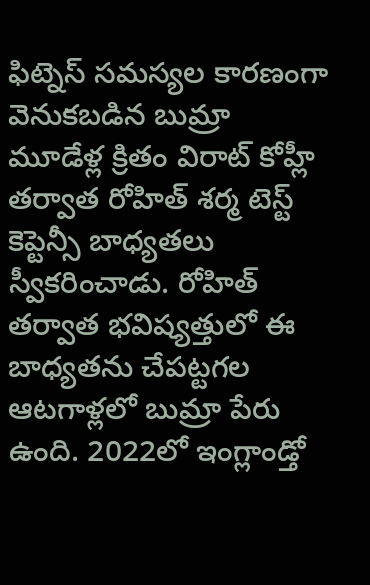ఫిట్నెస్ సమస్యల కారణంగా వెనుకబడిన బుమ్రా
మూడేళ్ల క్రితం విరాట్ కోహ్లీ తర్వాత రోహిత్ శర్మ టెస్ట్ కెప్టెన్సీ బాధ్యతలు స్వీకరించాడు. రోహిత్ తర్వాత భవిష్యత్తులో ఈ బాధ్యతను చేపట్టగల ఆటగాళ్లలో బుమ్రా పేరు ఉంది. 2022లో ఇంగ్లాండ్తో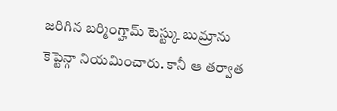జరిగిన బర్మింగ్హామ్ టెస్ట్కు బుమ్రాను కెప్టెన్గా నియమించారు. కానీ ఆ తర్వాత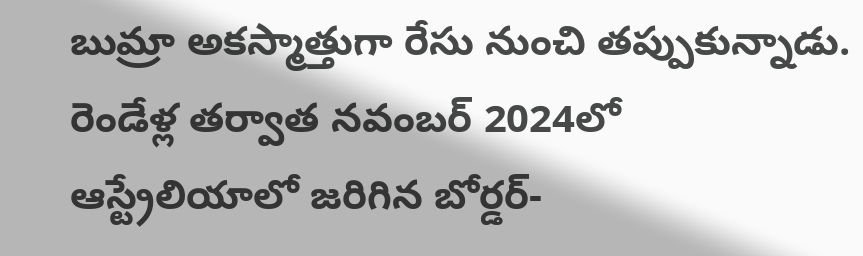బుమ్రా అకస్మాత్తుగా రేసు నుంచి తప్పుకున్నాడు. రెండేళ్ల తర్వాత నవంబర్ 2024లో ఆస్ట్రేలియాలో జరిగిన బోర్డర్-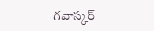గవాస్కర్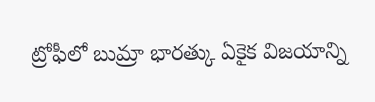ట్రోఫీలో బుమ్రా భారత్కు ఏకైక విజయాన్ని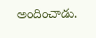అందించాడు.